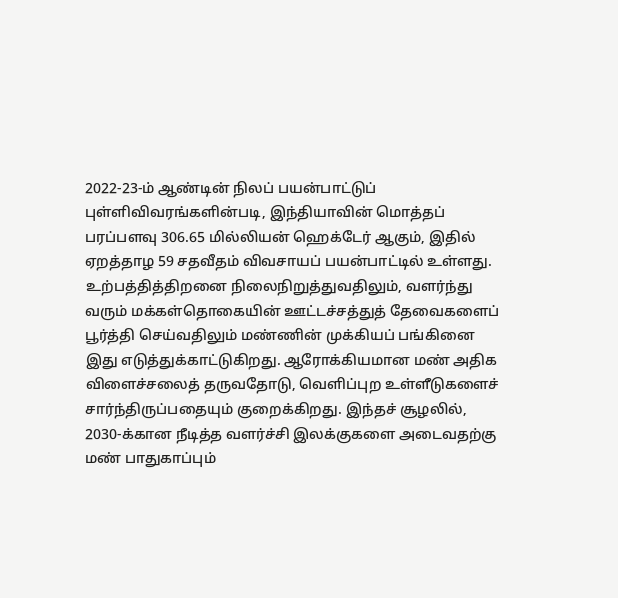2022-23-ம் ஆண்டின் நிலப் பயன்பாட்டுப் புள்ளிவிவரங்களின்படி, இந்தியாவின் மொத்தப் பரப்பளவு 306.65 மில்லியன் ஹெக்டேர் ஆகும், இதில் ஏறத்தாழ 59 சதவீதம் விவசாயப் பயன்பாட்டில் உள்ளது. உற்பத்தித்திறனை நிலைநிறுத்துவதிலும், வளர்ந்து வரும் மக்கள்தொகையின் ஊட்டச்சத்துத் தேவைகளைப் பூர்த்தி செய்வதிலும் மண்ணின் முக்கியப் பங்கினை இது எடுத்துக்காட்டுகிறது. ஆரோக்கியமான மண் அதிக விளைச்சலைத் தருவதோடு, வெளிப்புற உள்ளீடுகளைச் சார்ந்திருப்பதையும் குறைக்கிறது. இந்தச் சூழலில், 2030-க்கான நீடித்த வளர்ச்சி இலக்குகளை அடைவதற்கு மண் பாதுகாப்பும்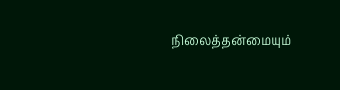நிலைத்தன்மையும்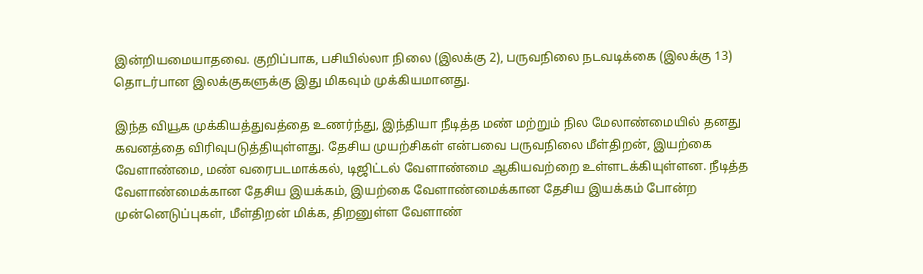இன்றியமையாதவை. குறிப்பாக, பசியில்லா நிலை (இலக்கு 2), பருவநிலை நடவடிக்கை (இலக்கு 13) தொடர்பான இலக்குகளுக்கு இது மிகவும் முக்கியமானது.

இந்த வியூக முக்கியத்துவத்தை உணர்ந்து, இந்தியா நீடித்த மண் மற்றும் நில மேலாண்மையில் தனது கவனத்தை விரிவுபடுத்தியுள்ளது. தேசிய முயற்சிகள் என்பவை பருவநிலை மீள்திறன், இயற்கை வேளாண்மை, மண் வரைபடமாக்கல், டிஜிட்டல் வேளாண்மை ஆகியவற்றை உள்ளடக்கியுள்ளன. நீடித்த வேளாண்மைக்கான தேசிய இயக்கம், இயற்கை வேளாண்மைக்கான தேசிய இயக்கம் போன்ற முன்னெடுப்புகள், மீள்திறன் மிக்க, திறனுள்ள வேளாண்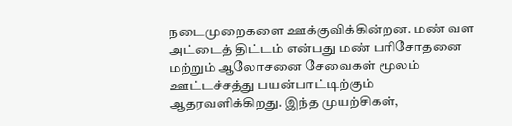நடைமுறைகளை ஊக்குவிக்கின்றன. மண் வள அட்டைத் திட்டம் என்பது மண் பரிசோதனை மற்றும் ஆலோசனை சேவைகள் மூலம் ஊட்டச்சத்து பயன்பாட்டிற்கும் ஆதரவளிக்கிறது. இந்த முயற்சிகள்,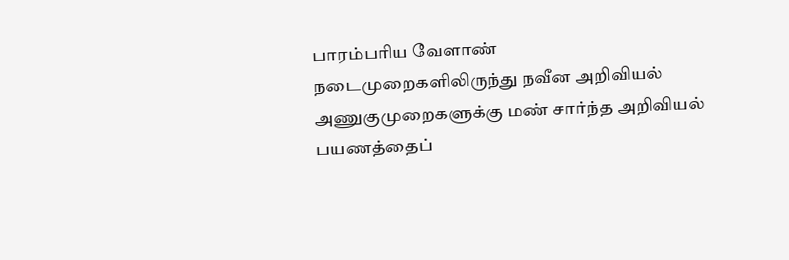பாரம்பரிய வேளாண் நடைமுறைகளிலிருந்து நவீன அறிவியல் அணுகுமுறைகளுக்கு மண் சார்ந்த அறிவியல் பயணத்தைப்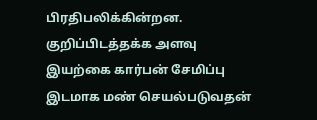பிரதிபலிக்கின்றன.
குறிப்பிடத்தக்க அளவு இயற்கை கார்பன் சேமிப்பு இடமாக மண் செயல்படுவதன்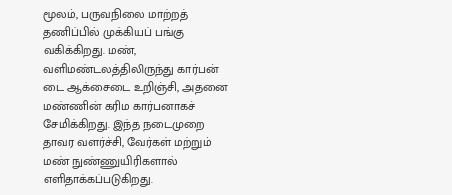மூலம், பருவநிலை மாற்றத் தணிப்பில் முக்கியப் பங்கு வகிக்கிறது. மண், வளிமண்டலத்திலிருந்து கார்பன் டை ஆக்சைடை உறிஞ்சி, அதனை மண்ணின் கரிம கார்பனாகச் சேமிக்கிறது. இந்த நடைமுறை தாவர வளர்ச்சி, வேர்கள் மற்றும் மண் நுண்ணுயிரிகளால் எளிதாக்கப்படுகிறது.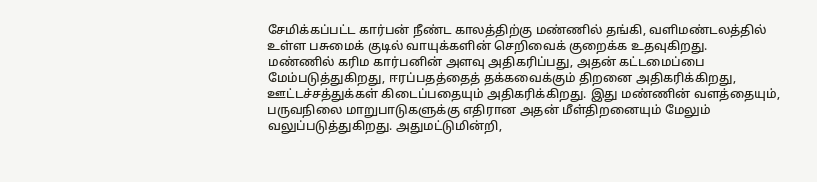சேமிக்கப்பட்ட கார்பன் நீண்ட காலத்திற்கு மண்ணில் தங்கி, வளிமண்டலத்தில் உள்ள பசுமைக் குடில் வாயுக்களின் செறிவைக் குறைக்க உதவுகிறது.
மண்ணில் கரிம கார்பனின் அளவு அதிகரிப்பது, அதன் கட்டமைப்பை மேம்படுத்துகிறது, ஈரப்பதத்தைத் தக்கவைக்கும் திறனை அதிகரிக்கிறது, ஊட்டச்சத்துக்கள் கிடைப்பதையும் அதிகரிக்கிறது. இது மண்ணின் வளத்தையும், பருவநிலை மாறுபாடுகளுக்கு எதிரான அதன் மீள்திறனையும் மேலும் வலுப்படுத்துகிறது. அதுமட்டுமின்றி,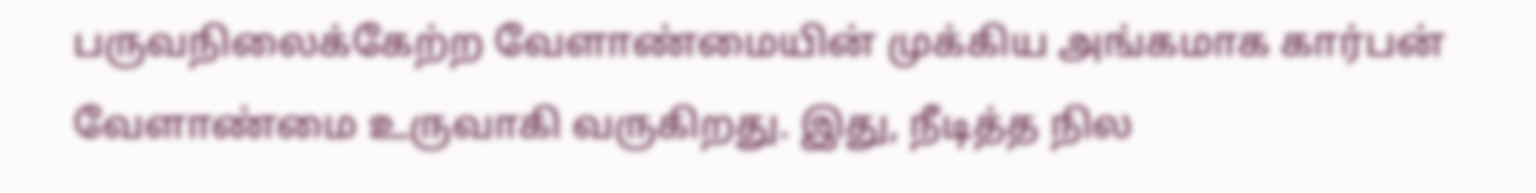பருவநிலைக்கேற்ற வேளாண்மையின் முக்கிய அங்கமாக கார்பன் வேளாண்மை உருவாகி வருகிறது. இது, நீடித்த நில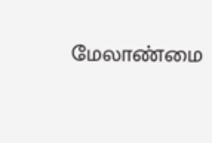மேலாண்மை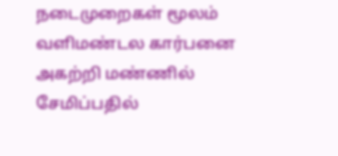நடைமுறைகள் மூலம் வளிமண்டல கார்பனை அகற்றி மண்ணில் சேமிப்பதில்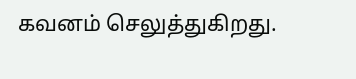கவனம் செலுத்துகிறது.